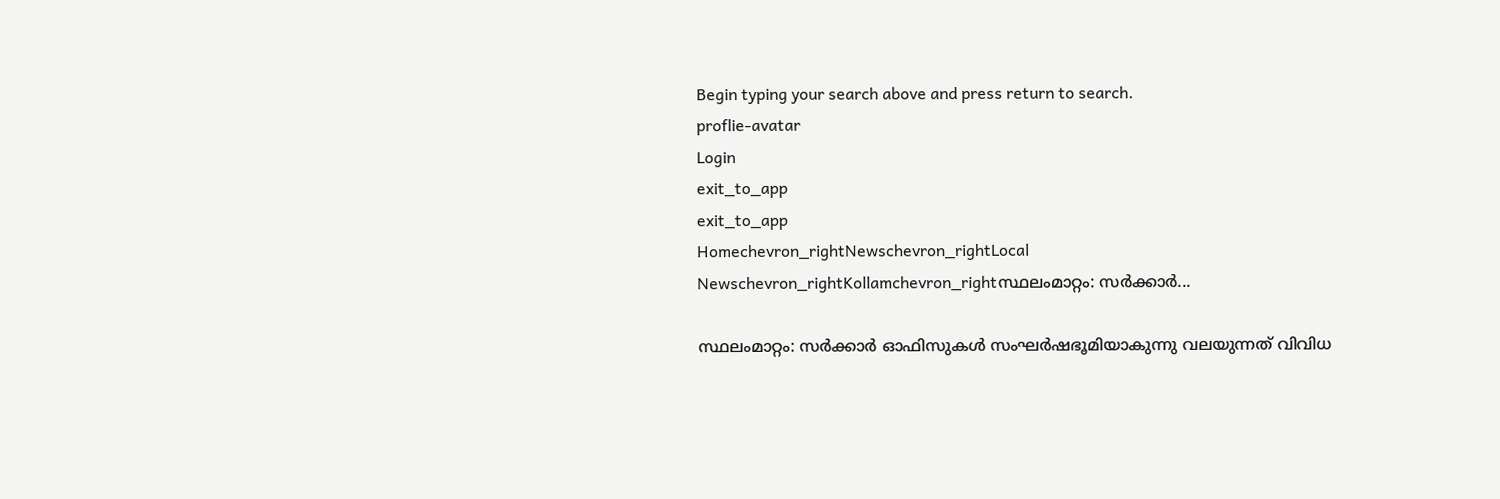Begin typing your search above and press return to search.
proflie-avatar
Login
exit_to_app
exit_to_app
Homechevron_rightNewschevron_rightLocal Newschevron_rightKollamchevron_rightസ്ഥലംമാറ്റം: സർക്കാർ...

സ്ഥലംമാറ്റം: സർക്കാർ ഓഫിസുകൾ സംഘർഷഭൂമിയാകുന്നു വലയുന്നത് വിവിധ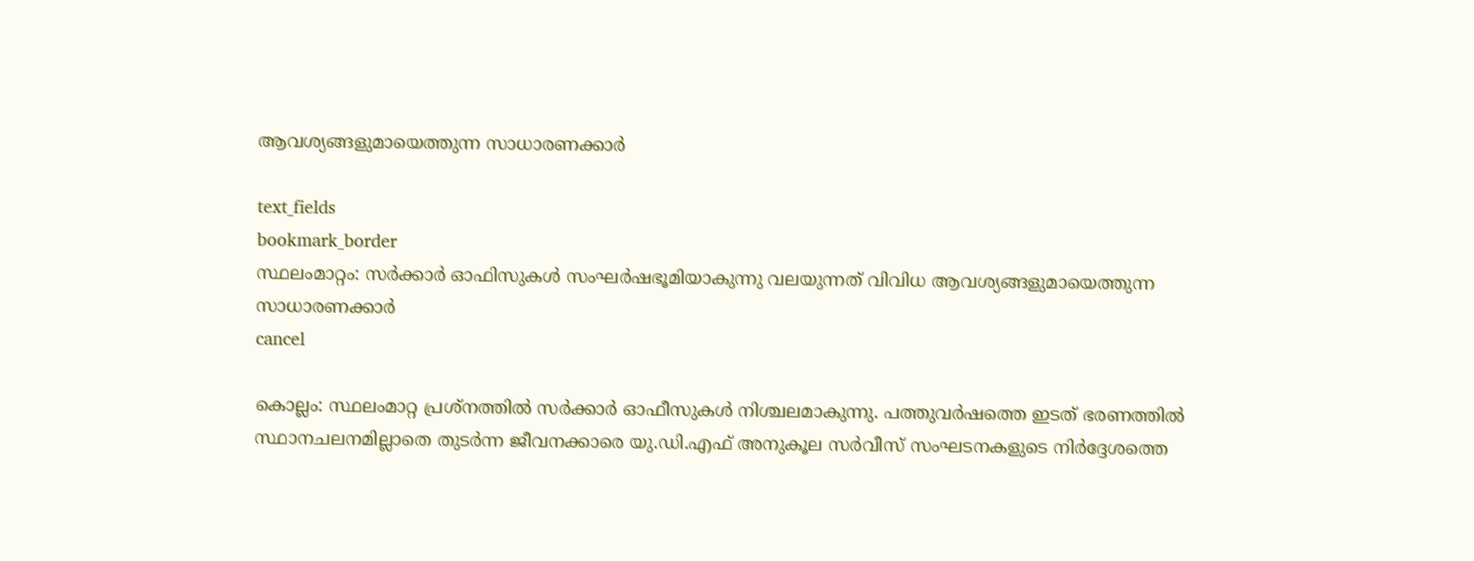ആവശ‍്യങ്ങളുമായെത്തുന്ന സാധാരണക്കാർ

text_fields
bookmark_border
സ്ഥലംമാറ്റം: സർക്കാർ ഓഫിസുകൾ സംഘർഷഭൂമിയാകുന്നു വലയുന്നത് വിവിധ ആവശ‍്യങ്ങളുമായെത്തുന്ന സാധാരണക്കാർ
cancel

കൊല്ലം: സ്ഥലംമാറ്റ പ്രശ്നത്തിൽ സർക്കാർ ഓഫീസുകൾ നിശ്ചലമാകുന്നു. പത്തുവർഷത്തെ ഇടത് ഭരണത്തിൽ സ്ഥാനചലനമില്ലാതെ തുടർന്ന ജീവനക്കാരെ യു.ഡി.എഫ് അനുകൂല സർവീസ് സംഘടനകളുടെ നിർദ്ദേശത്തെ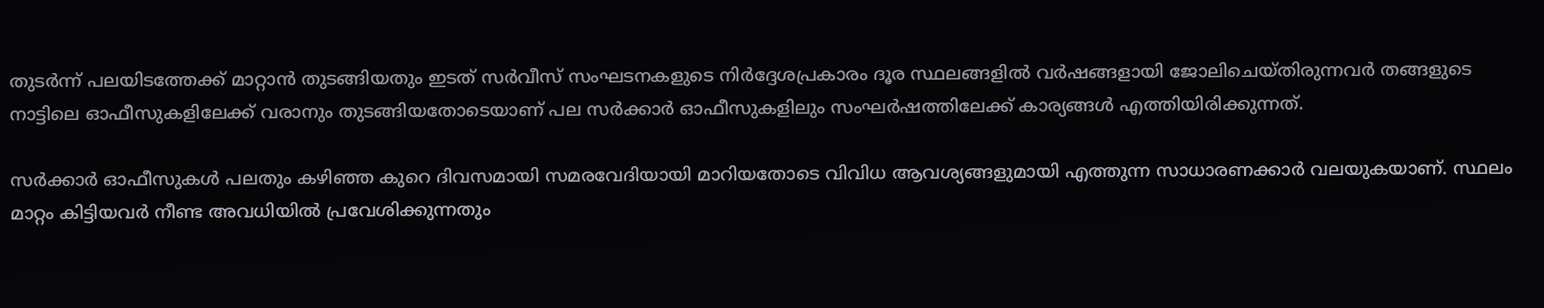തുടർന്ന് പലയിടത്തേക്ക് മാറ്റാൻ തുടങ്ങിയതും ഇടത് സർവീസ് സംഘടനകളുടെ നിർദ്ദേശപ്രകാരം ദൂര സ്ഥലങ്ങളിൽ വർഷങ്ങളായി ജോലിചെയ്തിരുന്നവർ തങ്ങളുടെ നാട്ടിലെ ഓഫീസുകളിലേക്ക് വരാനും തുടങ്ങിയതോടെയാണ് പല സർക്കാർ ഓഫീസുകളിലും സംഘർഷത്തിലേക്ക് കാര്യങ്ങൾ എത്തിയിരിക്കുന്നത്.

സർക്കാർ ഓഫീസുകൾ പലതും കഴിഞ്ഞ കുറെ ദിവസമായി സമരവേദിയായി മാറിയതോടെ വിവിധ ആവശ്യങ്ങളുമായി എത്തുന്ന സാധാരണക്കാർ വലയുകയാണ്. സ്ഥലം മാറ്റം കിട്ടിയവർ നീണ്ട അവധിയിൽ പ്രവേശിക്കുന്നതും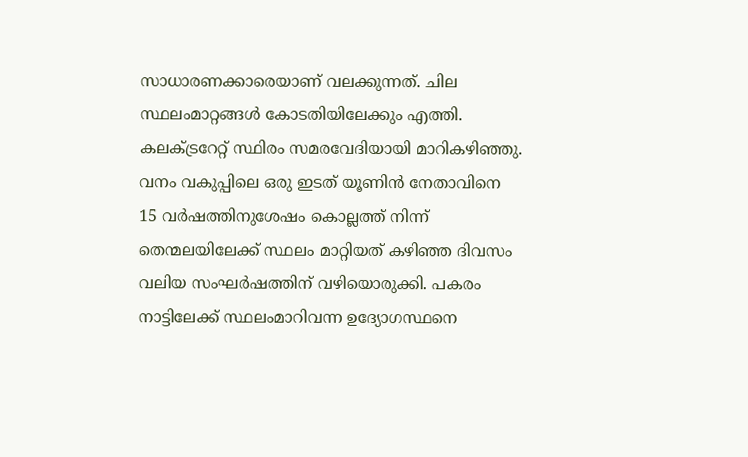സാധാരണക്കാരെയാണ് വലക്കുന്നത്. ചില സ്ഥലംമാറ്റങ്ങൾ കോടതിയിലേക്കും എത്തി. കലക്ട്രറേറ്റ് സ്ഥിരം സമരവേദിയായി മാറികഴിഞ്ഞു. വനം വകുപ്പിലെ ഒരു ഇടത് യൂണിൻ നേതാവിനെ 15 വർഷത്തിനുശേഷം കൊല്ലത്ത് നിന്ന് തെന്മലയിലേക്ക് സ്ഥലം മാറ്റിയത് കഴിഞ്ഞ ദിവസം വലിയ സംഘർഷത്തിന് വഴിയൊരുക്കി. പകരം നാട്ടിലേക്ക് സ്ഥലംമാറിവന്ന ഉദ്യോഗസ്ഥനെ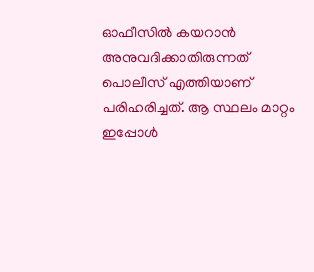ഓഫീസിൽ കയറാൻ അനുവദിക്കാതിരുന്നത് പൊലീസ് എത്തിയാണ് പരിഹരിച്ചത്. ആ സ്ഥലം മാറ്റം ഇപ്പോൾ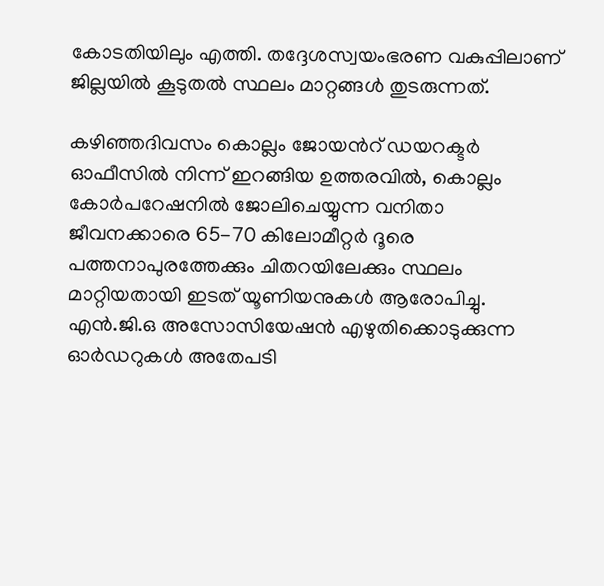കോടതിയിലും എത്തി. തദ്ദേശസ്വയംഭരണ വകുപ്പിലാണ് ജില്ലയിൽ കൂടുതൽ സ്ഥലം മാറ്റങ്ങൾ തുടരുന്നത്.

കഴിഞ്ഞദിവസം കൊല്ലം ജോയന്‍റ് ഡയറക്ടർ ഓഫീസിൽ നിന്ന് ഇറങ്ങിയ ഉത്തരവിൽ, കൊല്ലം കോർപറേഷനിൽ ജോലിചെയ്യുന്ന വനിതാ ജീവനക്കാരെ 65-70 കിലോമീറ്റർ ദൂരെ പത്തനാപുരത്തേക്കും ചിതറയിലേക്കും സ്ഥലം മാറ്റിയതായി ഇടത് യൂണിയനുകൾ ആരോപിച്ചു. എൻ.ജി.ഒ അസോസിയേഷൻ എഴുതിക്കൊടുക്കുന്ന ഓർഡറുകൾ അതേപടി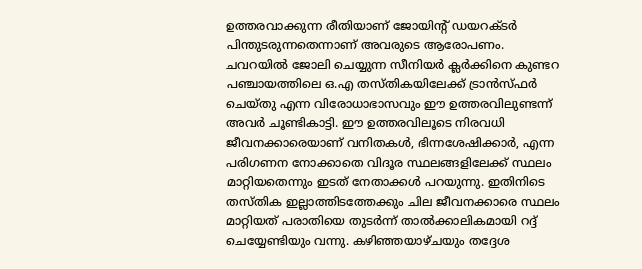ഉത്തരവാക്കുന്ന രീതിയാണ് ജോയിന്റ് ഡയറക്ടർ പിന്തുടരുന്നതെന്നാണ് അവരുടെ ആരോപണം. ചവറയിൽ ജോലി ചെയ്യുന്ന സീനിയർ ക്ലർക്കിനെ കുണ്ടറ പഞ്ചായത്തിലെ ഒ.എ തസ്തികയിലേക്ക് ട്രാൻസ്ഫർ ചെയ്തു എന്ന വിരോധാഭാസവും ഈ ഉത്തരവിലുണ്ടന്ന് അവർ ചൂണ്ടികാട്ടി. ഈ ഉത്തരവിലൂടെ നിരവധി ജീവനക്കാരെയാണ് വനിതകൾ, ഭിന്നശേഷിക്കാർ, എന്ന പരിഗണന നോക്കാതെ വിദൂര സ്ഥലങ്ങളിലേക്ക് സ്ഥലം മാറ്റിയതെന്നും ഇടത് നേതാക്കൾ പറയുന്നു. ഇതിനിടെ തസ്തിക ഇല്ലാത്തിടത്തേക്കും ചില ജീവനക്കാരെ സ്ഥലം മാറ്റിയത് പരാതിയെ തുടർന്ന് താൽക്കാലികമായി റദ്ദ് ചെയ്യേണ്ടിയും വന്നു. കഴിഞ്ഞയാഴ്ചയും തദ്ദേശ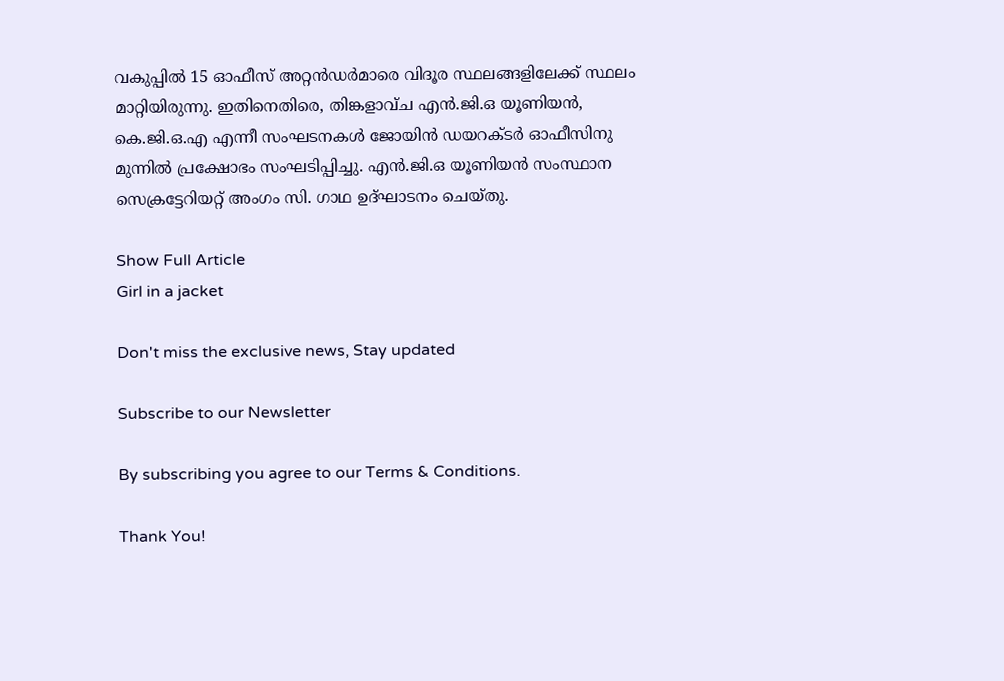വകുപ്പിൽ 15 ഓഫീസ് അറ്റൻഡർമാരെ വിദൂര സ്ഥലങ്ങളിലേക്ക് സ്ഥലം മാറ്റിയിരുന്നു. ഇതിനെതിരെ, തിങ്കളാവ്ച എൻ.ജി.ഒ യൂണിയൻ, കെ.ജി.ഒ.എ എന്നീ സംഘടനകൾ ജോയിൻ ഡയറക്ടർ ഓഫീസിനു മുന്നിൽ പ്രക്ഷോഭം സംഘടിപ്പിച്ചു. എൻ.ജി.ഒ യൂണിയൻ സംസ്ഥാന സെക്രട്ടേറിയറ്റ് അംഗം സി. ഗാഥ ഉദ്ഘാടനം ചെയ്തു.

Show Full Article
Girl in a jacket

Don't miss the exclusive news, Stay updated

Subscribe to our Newsletter

By subscribing you agree to our Terms & Conditions.

Thank You!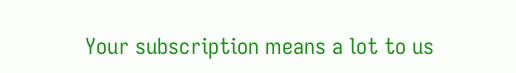Your subscription means a lot to us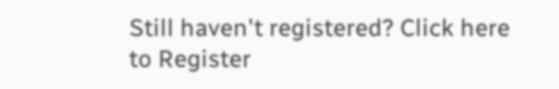Still haven't registered? Click here to Register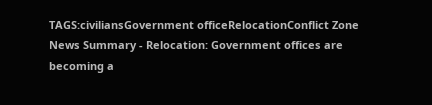TAGS:civiliansGovernment officeRelocationConflict Zone
News Summary - Relocation: Government offices are becoming a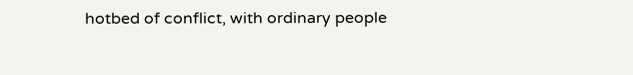hotbed of conflict, with ordinary people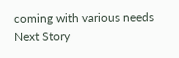coming with various needs
Next Story